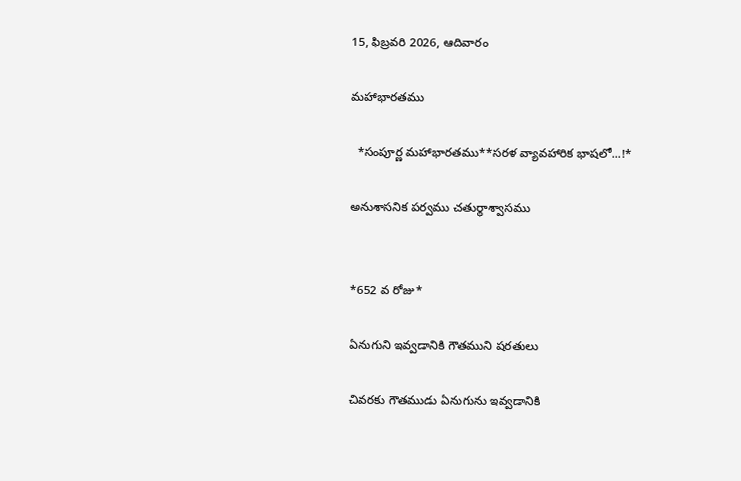15, ఫిబ్రవరి 2026, ఆదివారం

మహాభారతము

  *సంపూర్ణ మహాభారతము**సరళ వ్యావహారిక భాషలో...!*

అనుశాసనిక పర్వము చతుర్థాశ్వాసము


*652 వ రోజు*

ఏనుగుని ఇవ్వడానికి గౌతముని షరతులు

చివరకు గౌతముడు ఏనుగును ఇవ్వడానికి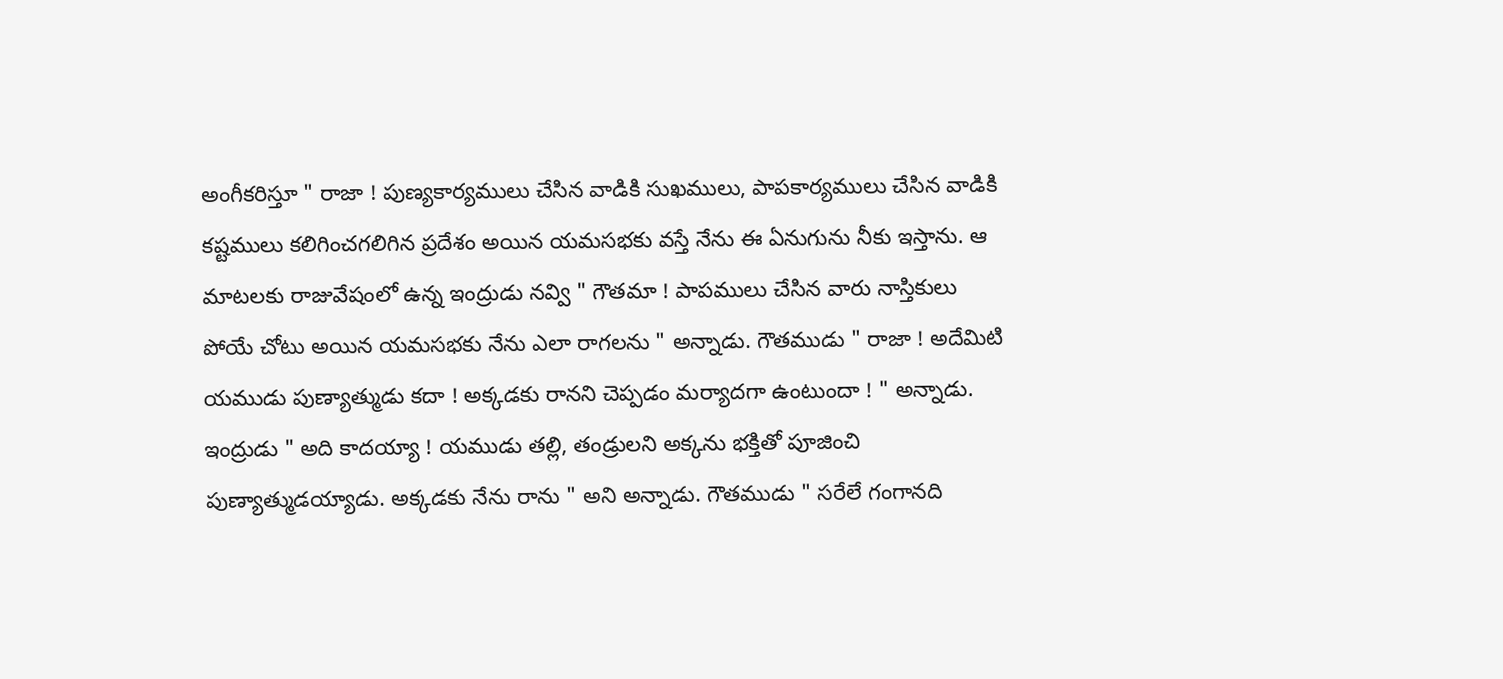అంగీకరిస్తూ " రాజా ! పుణ్యకార్యములు చేసిన వాడికి సుఖములు, పాపకార్యములు చేసిన వాడికి కష్టములు కలిగించగలిగిన ప్రదేశం అయిన యమసభకు వస్తే నేను ఈ ఏనుగును నీకు ఇస్తాను. ఆ మాటలకు రాజువేషంలో ఉన్న ఇంద్రుడు నవ్వి " గౌతమా ! పాపములు చేసిన వారు నాస్తికులు పోయే చోటు అయిన యమసభకు నేను ఎలా రాగలను " అన్నాడు. గౌతముడు " రాజా ! అదేమిటి యముడు పుణ్యాత్ముడు కదా ! అక్కడకు రానని చెప్పడం మర్యాదగా ఉంటుందా ! " అన్నాడు. ఇంద్రుడు " అది కాదయ్యా ! యముడు తల్లి, తండ్రులని అక్కను భక్తితో పూజించి పుణ్యాత్ముడయ్యాడు. అక్కడకు నేను రాను " అని అన్నాడు. గౌతముడు " సరేలే గంగానది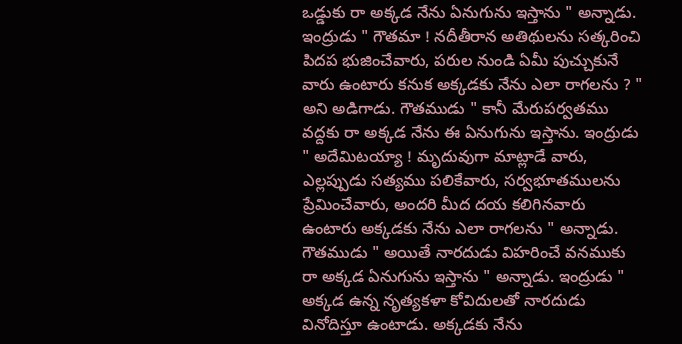ఒడ్డుకు రా అక్కడ నేను ఏనుగును ఇస్తాను " అన్నాడు. ఇంద్రుడు " గౌతమా ! నదీతీరాన అతిథులను సత్కరించి పిదప భుజించేవారు, పరుల నుండి ఏమీ పుచ్చుకునే వారు ఉంటారు కనుక అక్కడకు నేను ఎలా రాగలను ? " అని అడిగాడు. గౌతముడు " కానీ మేరుపర్వతము వద్దకు రా అక్కడ నేను ఈ ఏనుగును ఇస్తాను. ఇంద్రుడు " అదేమిటయ్యా ! మృదువుగా మాట్లాడే వారు, ఎల్లప్పుడు సత్యము పలికేవారు, సర్వభూతములను ప్రేమించేవారు, అందరి మీద దయ కలిగినవారు ఉంటారు అక్కడకు నేను ఎలా రాగలను " అన్నాడు. గౌతముడు " అయితే నారదుడు విహరించే వనముకు రా అక్కడ ఏనుగును ఇస్తాను " అన్నాడు. ఇంద్రుడు " అక్కడ ఉన్న నృత్యకళా కోవిదులతో నారదుడు వినోదిస్తూ ఉంటాడు. అక్కడకు నేను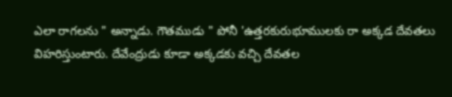ఎలా రాగలను " అన్నాడు. గౌతముడు " పోనీ 'ఉత్తరకురుభూములకు రా అక్కడ దేవతలు విహరిస్తుంటారు. దేవేంద్రుడు కూడా అక్కడకు వచ్చి దేవతల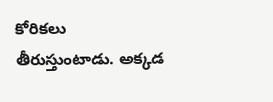కోరికలు తీరుస్తుంటాడు. అక్కడ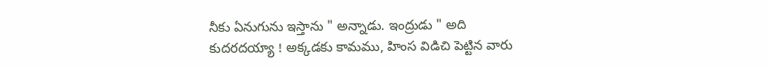నీకు ఏనుగును ఇస్తాను " అన్నాడు. ఇంద్రుడు " అది కుదరదయ్యా ! అక్కడకు కామము, హింస విడిచి పెట్టిన వారు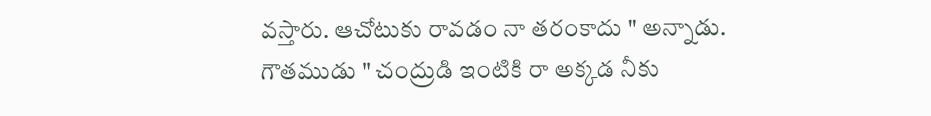వస్తారు. ఆచోటుకు రావడం నా తరంకాదు " అన్నాడు. గౌతముడు " చంద్రుడి ఇంటికి రా అక్కడ నీకు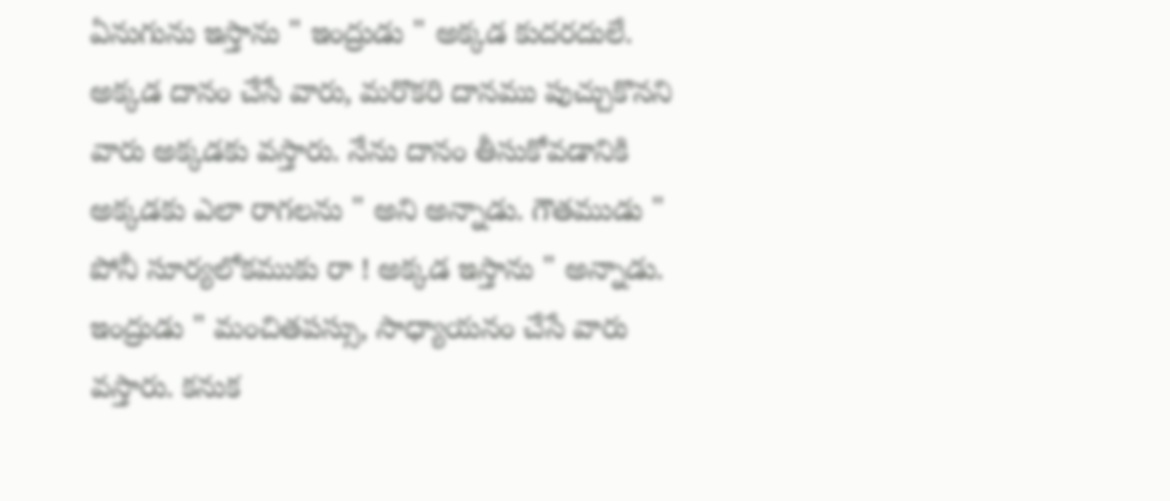ఏనుగును ఇస్తాను " ఇంద్రుడు " అక్కడ కుదరదులే. అక్కడ దానం చేసే వారు, మరొకరి దానము పుచ్చుకొనని వారు అక్కడకు వస్తారు. నేను దానం తీసుకోవడానికి అక్కడకు ఎలా రాగలను " అని అన్నాడు. గౌతముడు " పోనీ సూర్యలోకముకు రా ! అక్కడ ఇస్తాను " అన్నాడు. ఇంద్రుడు " మంచితపస్సు, సాధ్యాయనం చేసే వారు వస్తారు. కనుక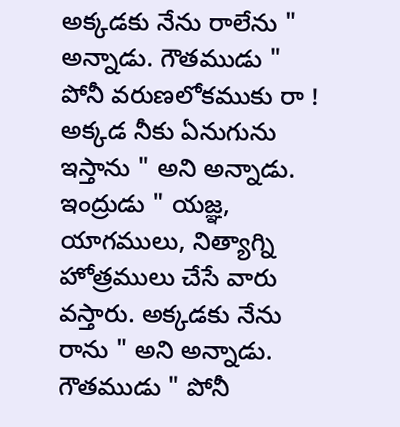అక్కడకు నేను రాలేను " అన్నాడు. గౌతముడు " పోనీ వరుణలోకముకు రా ! అక్కడ నీకు ఏనుగును ఇస్తాను " అని అన్నాడు. ఇంద్రుడు " యజ్ఞ, యాగములు, నిత్యాగ్ని హోత్రములు చేసే వారు వస్తారు. అక్కడకు నేను రాను " అని అన్నాడు. గౌతముడు " పోనీ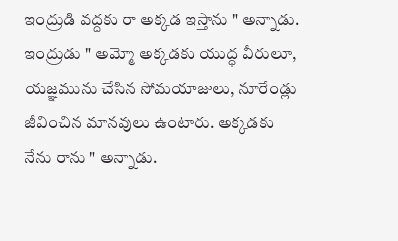ఇంద్రుడి వద్దకు రా అక్కడ ఇస్తాను " అన్నాడు. ఇంద్రుడు " అమ్మో అక్కడకు యుద్ధ వీరులూ, యజ్ఞమును చేసిన సోమయాజులు, నూరేండ్లు జీవించిన మానవులు ఉంటారు. అక్కడకు నేను రాను " అన్నాడు.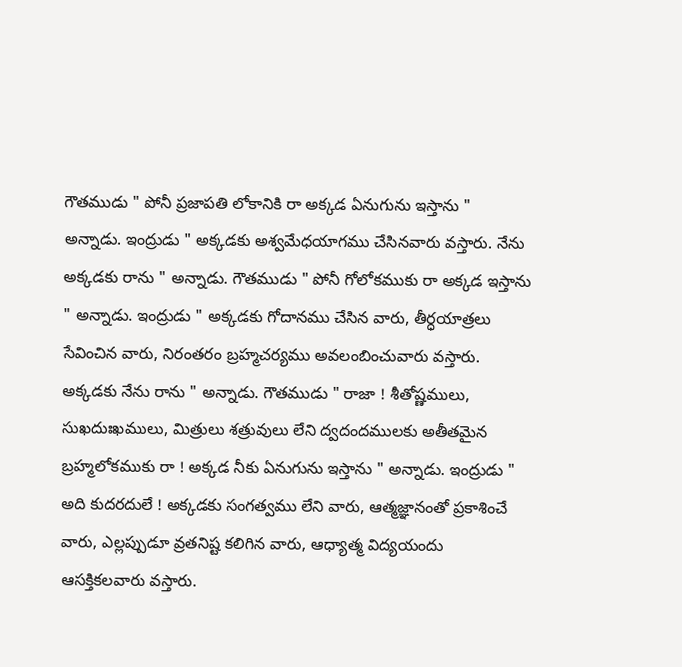గౌతముడు " పోనీ ప్రజాపతి లోకానికి రా అక్కడ ఏనుగును ఇస్తాను " అన్నాడు. ఇంద్రుడు " అక్కడకు అశ్వమేధయాగము చేసినవారు వస్తారు. నేను అక్కడకు రాను " అన్నాడు. గౌతముడు " పోనీ గోలోకముకు రా అక్కడ ఇస్తాను " అన్నాడు. ఇంద్రుడు " అక్కడకు గోదానము చేసిన వారు, తీర్ధయాత్రలు సేవించిన వారు, నిరంతరం బ్రహ్మచర్యము అవలంబించువారు వస్తారు. అక్కడకు నేను రాను " అన్నాడు. గౌతముడు " రాజా ! శీతోష్ణములు, సుఖదుఃఖములు, మిత్రులు శత్రువులు లేని ద్వదందములకు అతీతమైన బ్రహ్మలోకముకు రా ! అక్కడ నీకు ఏనుగును ఇస్తాను " అన్నాడు. ఇంద్రుడు " అది కుదరదులే ! అక్కడకు సంగత్వము లేని వారు, ఆత్మజ్ఞానంతో ప్రకాశించే వారు, ఎల్లప్పుడూ వ్రతనిష్ట కలిగిన వారు, ఆధ్యాత్మ విద్యయందు ఆసక్తికలవారు వస్తారు.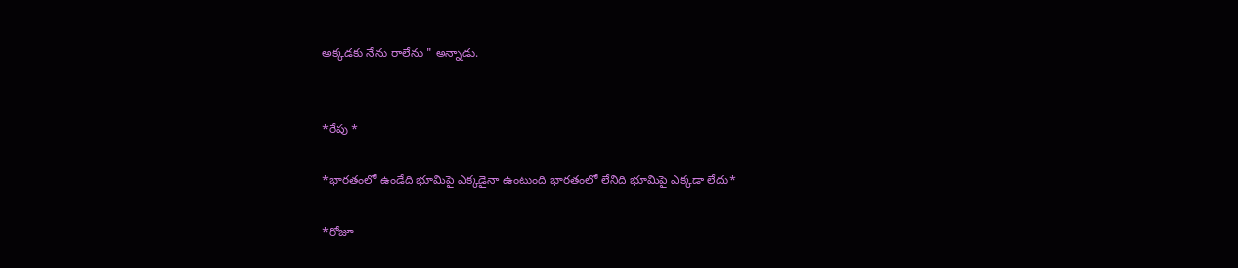అక్కడకు నేను రాలేను " అన్నాడు.


*రేపు *

*భారతంలో ఉండేది భూమిపై ఎక్కడైనా ఉంటుంది భారతంలో లేనిది భూమిపై ఎక్కడా లేదు*

*రోజూ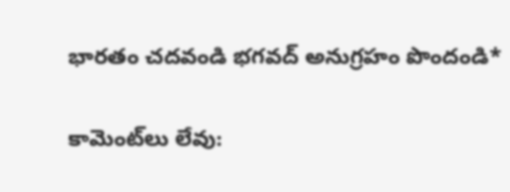భారతం చదవండి భగవద్ అనుగ్రహం పొందండి*

కామెంట్‌లు లేవు: